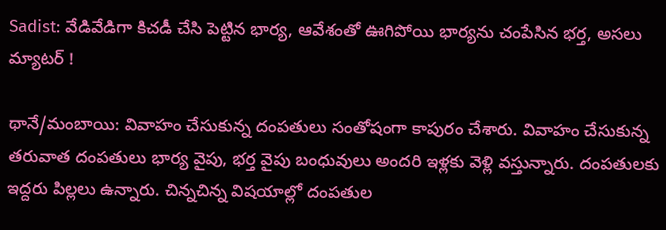Sadist: వేడివేడిగా కిచడీ చేసి పెట్టిన భార్య, ఆవేశంతో ఊగిపోయి భార్యను చంపేసిన భర్త, అసలు మ్యాటర్ !

థానే/మంబాయి: వివాహం చేసుకున్న దంపతులు సంతోషంగా కాపురం చేశారు. వివాహం చేసుకున్న తరువాత దంపతులు భార్య వైపు, భర్త వైపు బంధువులు అందరి ఇళ్లకు వెళ్లి వస్తున్నారు. దంపతులకు ఇద్దరు పిల్లలు ఉన్నారు. చిన్నచిన్న విషయాల్లో దంపతుల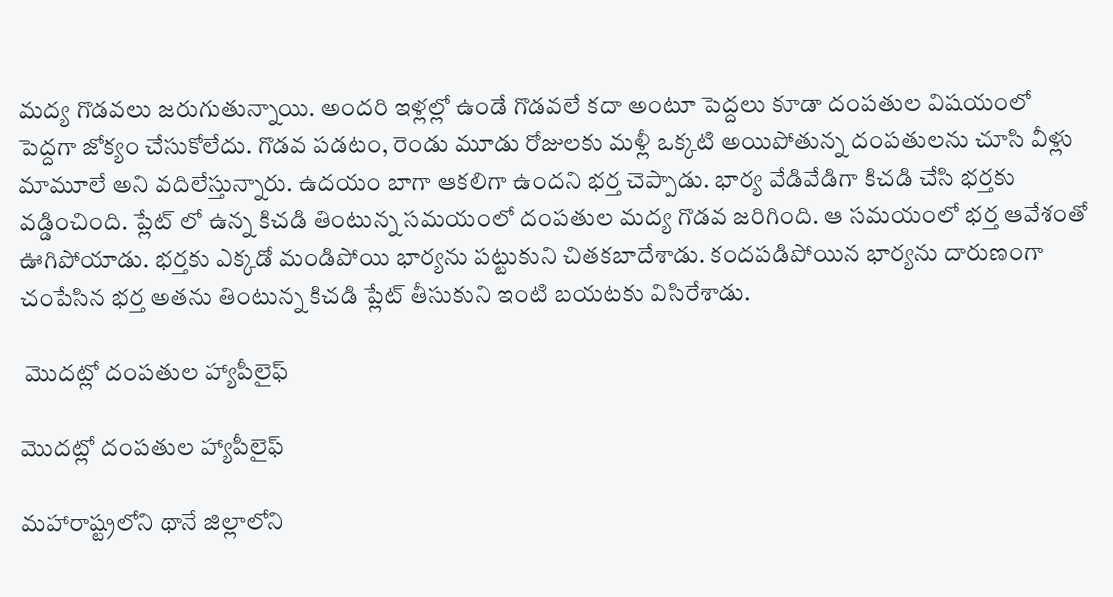మద్య గొడవలు జరుగుతున్నాయి. అందరి ఇళ్లల్లో ఉండే గొడవలే కదా అంటూ పెద్దలు కూడా దంపతుల విషయంలో పెద్దగా జోక్యం చేసుకోలేదు. గొడవ పడటం, రెండు మూడు రోజులకు మళ్లీ ఒక్కటి అయిపోతున్న దంపతులను చూసి వీళ్లు మామూలే అని వదిలేస్తున్నారు. ఉదయం బాగా ఆకలిగా ఉందని భర్త చెప్పాడు. భార్య వేడివేడిగా కిచడి చేసి భర్తకు వడ్డించింది. ప్లేట్ లో ఉన్న కిచడి తింటున్న సమయంలో దంపతుల మద్య గొడవ జరిగింది. ఆ సమయంలో భర్త ఆవేశంతో ఊగిపోయాడు. భర్తకు ఎక్కడో మండిపోయి భార్యను పట్టుకుని చితకబాదేశాడు. కందపడిపోయిన భార్యను దారుణంగా చంపేసిన భర్త అతను తింటున్న కిచడి ప్లేట్ తీసుకుని ఇంటి బయటకు విసిరేశాడు.

 మొదట్లో దంపతుల హ్యాపీలైఫ్

మొదట్లో దంపతుల హ్యాపీలైఫ్

మహారాష్ట్రలోని థానే జిల్లాలోని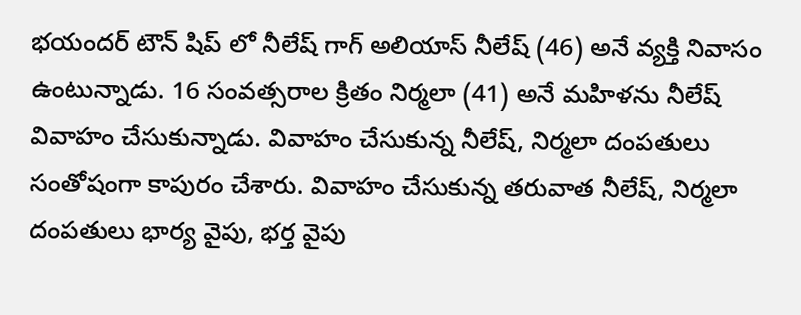భయందర్ టౌన్ షిప్ లో నీలేష్ గాగ్ అలియాస్ నీలేష్ (46) అనే వ్యక్తి నివాసం ఉంటున్నాడు. 16 సంవత్సరాల క్రితం నిర్మలా (41) అనే మహిళను నీలేష్ వివాహం చేసుకున్నాడు. వివాహం చేసుకున్న నీలేష్, నిర్మలా దంపతులు సంతోషంగా కాపురం చేశారు. వివాహం చేసుకున్న తరువాత నీలేష్, నిర్మలా దంపతులు భార్య వైపు, భర్త వైపు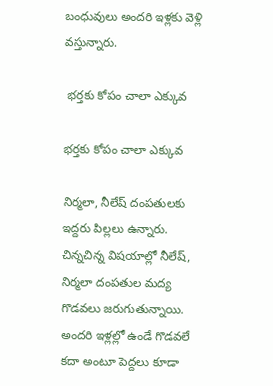బంధువులు అందరి ఇళ్లకు వెళ్లి వస్తున్నారు.

 భర్తకు కోపం చాలా ఎక్కువ

భర్తకు కోపం చాలా ఎక్కువ

నిర్మలా, నీలేష్ దంపతులకు ఇద్దరు పిల్లలు ఉన్నారు. చిన్నచిన్న విషయాల్లో నీలేష్, నిర్మలా దంపతుల మద్య గొడవలు జరుగుతున్నాయి. అందరి ఇళ్లల్లో ఉండే గొడవలే కదా అంటూ పెద్దలు కూడా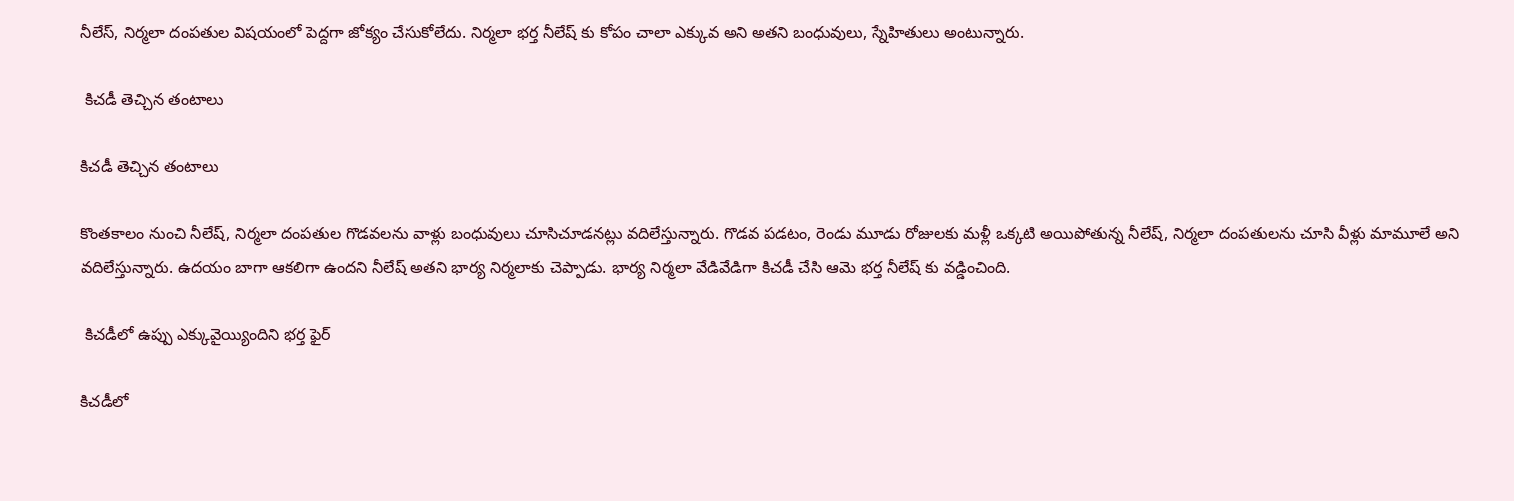నీలేస్, నిర్మలా దంపతుల విషయంలో పెద్దగా జోక్యం చేసుకోలేదు. నిర్మలా భర్త నీలేష్ కు కోపం చాలా ఎక్కువ అని అతని బంధువులు, స్నేహితులు అంటున్నారు.

 కిచడీ తెచ్చిన తంటాలు

కిచడీ తెచ్చిన తంటాలు

కొంతకాలం నుంచి నీలేష్, నిర్మలా దంపతుల గొడవలను వాళ్లు బంధువులు చూసిచూడనట్లు వదిలేస్తున్నారు. గొడవ పడటం, రెండు మూడు రోజులకు మళ్లీ ఒక్కటి అయిపోతున్న నీలేష్, నిర్మలా దంపతులను చూసి వీళ్లు మామూలే అని వదిలేస్తున్నారు. ఉదయం బాగా ఆకలిగా ఉందని నీలేష్ అతని భార్య నిర్మలాకు చెప్పాడు. భార్య నిర్మలా వేడివేడిగా కిచడీ చేసి ఆమె భర్త నీలేష్ కు వడ్డించింది.

 కిచడీలో ఉప్పు ఎక్కువైయ్యిందిని భర్త ఫైర్

కిచడీలో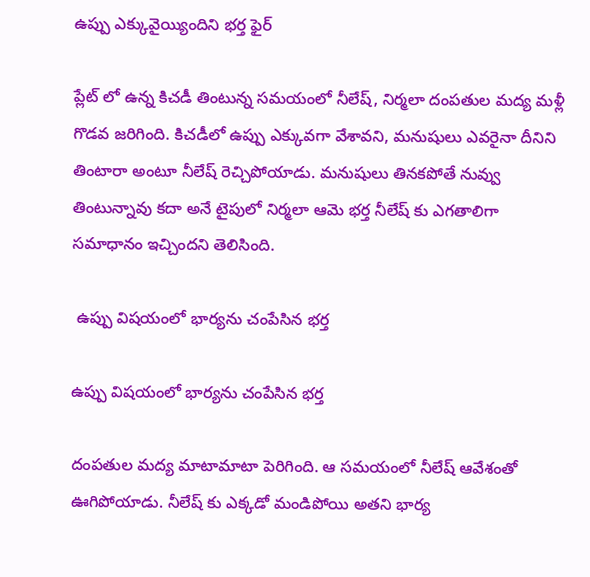ఉప్పు ఎక్కువైయ్యిందిని భర్త ఫైర్

ప్లేట్ లో ఉన్న కిచడీ తింటున్న సమయంలో నీలేష్, నిర్మలా దంపతుల మద్య మళ్లీ గొడవ జరిగింది. కిచడీలో ఉప్పు ఎక్కువగా వేశావని, మనుషులు ఎవరైనా దీనిని తింటారా అంటూ నీలేష్ రెచ్చిపోయాడు. మనుషులు తినకపోతే నువ్వు తింటున్నావు కదా అనే టైపులో నిర్మలా ఆమె భర్త నీలేష్ కు ఎగతాలిగా సమాధానం ఇచ్చిందని తెలిసింది.

 ఉప్పు విషయంలో భార్యను చంపేసిన భర్త

ఉప్పు విషయంలో భార్యను చంపేసిన భర్త

దంపతుల మద్య మాటామాటా పెరిగింది. ఆ సమయంలో నీలేష్ ఆవేశంతో ఊగిపోయాడు. నీలేష్ కు ఎక్కడో మండిపోయి అతని భార్య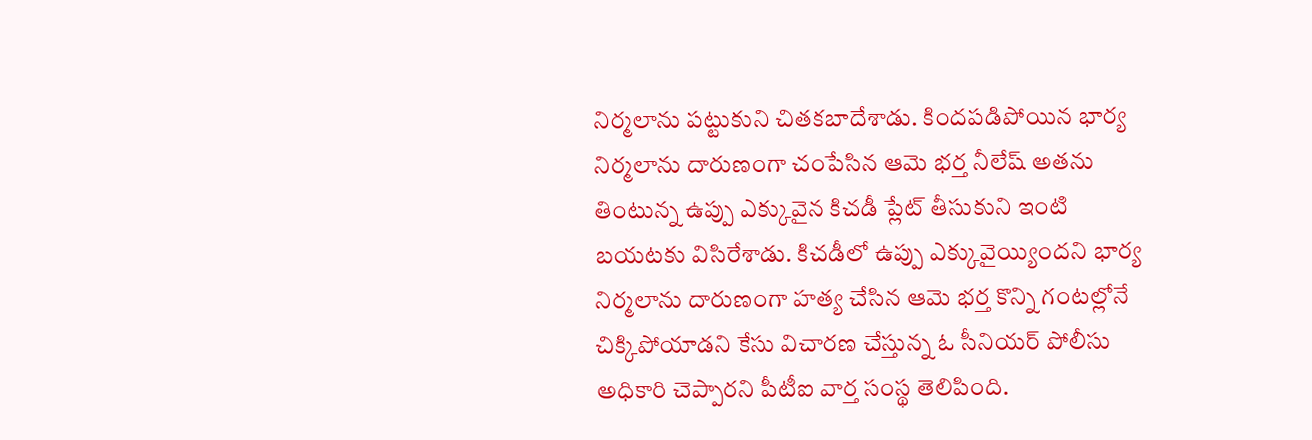నిర్మలాను పట్టుకుని చితకబాదేశాడు. కిందపడిపోయిన భార్య నిర్మలాను దారుణంగా చంపేసిన ఆమె భర్త నీలేష్ అతను తింటున్న ఉప్పు ఎక్కువైన కిచడీ ప్లేట్ తీసుకుని ఇంటి బయటకు విసిరేశాడు. కిచడీలో ఉప్పు ఎక్కువైయ్యిందని భార్య నిర్మలాను దారుణంగా హత్య చేసిన ఆమె భర్త కొన్ని గంటల్లోనే చిక్కిపోయాడని కేసు విచారణ చేస్తున్న ఓ సీనియర్ పోలీసు అధికారి చెప్పారని పీటీఐ వార్త సంస్థ తెలిపింది.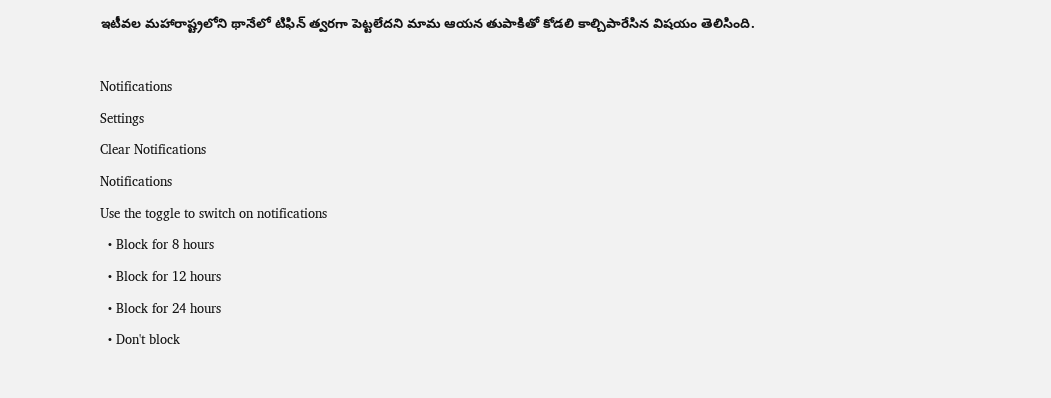ఇటీవల మహారాష్ట్రలోని థానేలో టిఫిన్ త్వరగా పెట్టలేదని మామ ఆయన తుపాకితో కోడలి కాల్చిపారేసిన విషయం తెలిసింది.

Notifications
Settings
Clear Notifications
Notifications
Use the toggle to switch on notifications
  • Block for 8 hours
  • Block for 12 hours
  • Block for 24 hours
  • Don't block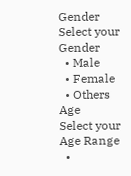Gender
Select your Gender
  • Male
  • Female
  • Others
Age
Select your Age Range
  •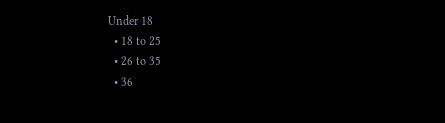Under 18
  • 18 to 25
  • 26 to 35
  • 36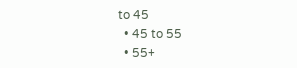to 45
  • 45 to 55
  • 55+